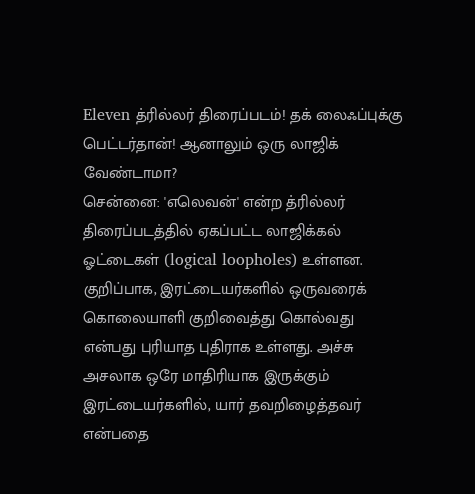Eleven த்ரில்லர் திரைப்படம்! தக் லைஃப்புக்கு பெட்டர்தான்! ஆனாலும் ஒரு லாஜிக் வேண்டாமா?
சென்னை: 'எலெவன்' என்ற த்ரில்லர் திரைப்படத்தில் ஏகப்பட்ட லாஜிக்கல் ஓட்டைகள் (logical loopholes) உள்ளன. குறிப்பாக, இரட்டையர்களில் ஒருவரைக் கொலையாளி குறிவைத்து கொல்வது என்பது புரியாத புதிராக உள்ளது. அச்சு அசலாக ஒரே மாதிரியாக இருக்கும் இரட்டையர்களில், யார் தவறிழைத்தவர் என்பதை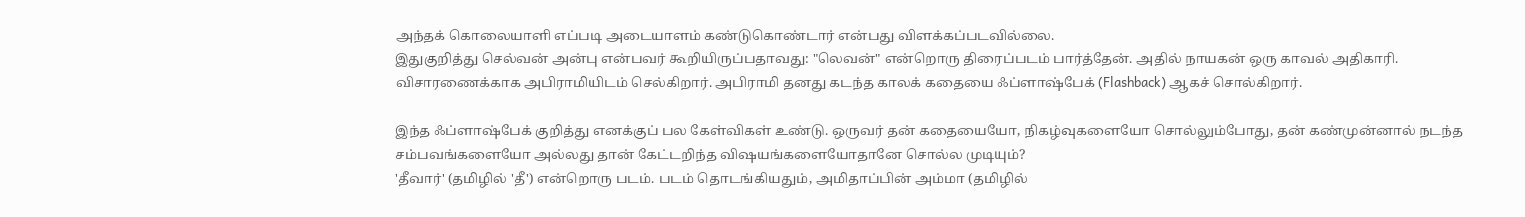அந்தக் கொலையாளி எப்படி அடையாளம் கண்டுகொண்டார் என்பது விளக்கப்படவில்லை.
இதுகுறித்து செல்வன் அன்பு என்பவர் கூறியிருப்பதாவது: "லெவன்" என்றொரு திரைப்படம் பார்த்தேன். அதில் நாயகன் ஒரு காவல் அதிகாரி. விசாரணைக்காக அபிராமியிடம் செல்கிறார். அபிராமி தனது கடந்த காலக் கதையை ஃப்ளாஷ்பேக் (Flashback) ஆகச் சொல்கிறார்.

இந்த ஃப்ளாஷ்பேக் குறித்து எனக்குப் பல கேள்விகள் உண்டு. ஒருவர் தன் கதையையோ, நிகழ்வுகளையோ சொல்லும்போது, தன் கண்முன்னால் நடந்த சம்பவங்களையோ அல்லது தான் கேட்டறிந்த விஷயங்களையோதானே சொல்ல முடியும்?
'தீவார்' (தமிழில் 'தீ') என்றொரு படம். படம் தொடங்கியதும், அமிதாப்பின் அம்மா (தமிழில்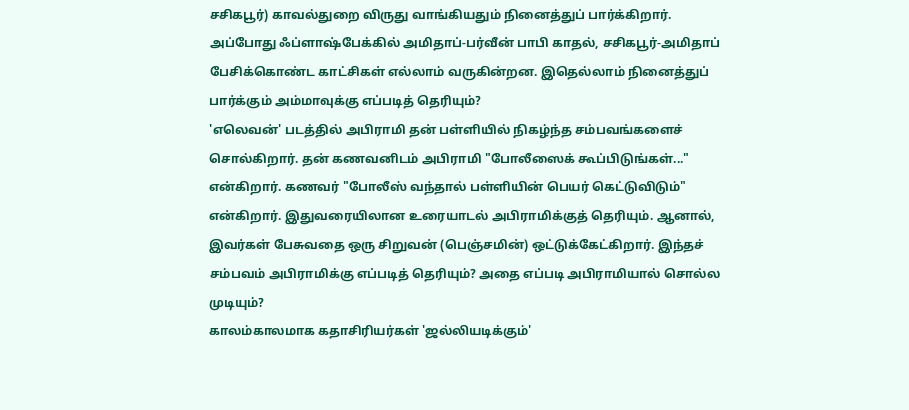சசிகபூர்) காவல்துறை விருது வாங்கியதும் நினைத்துப் பார்க்கிறார். அப்போது ஃப்ளாஷ்பேக்கில் அமிதாப்-பர்வீன் பாபி காதல், சசிகபூர்-அமிதாப் பேசிக்கொண்ட காட்சிகள் எல்லாம் வருகின்றன. இதெல்லாம் நினைத்துப் பார்க்கும் அம்மாவுக்கு எப்படித் தெரியும்?
'எலெவன்' படத்தில் அபிராமி தன் பள்ளியில் நிகழ்ந்த சம்பவங்களைச் சொல்கிறார். தன் கணவனிடம் அபிராமி "போலீஸைக் கூப்பிடுங்கள்..." என்கிறார். கணவர் "போலீஸ் வந்தால் பள்ளியின் பெயர் கெட்டுவிடும்" என்கிறார். இதுவரையிலான உரையாடல் அபிராமிக்குத் தெரியும். ஆனால், இவர்கள் பேசுவதை ஒரு சிறுவன் (பெஞ்சமின்) ஒட்டுக்கேட்கிறார். இந்தச் சம்பவம் அபிராமிக்கு எப்படித் தெரியும்? அதை எப்படி அபிராமியால் சொல்ல முடியும்?
காலம்காலமாக கதாசிரியர்கள் 'ஜல்லியடிக்கும்'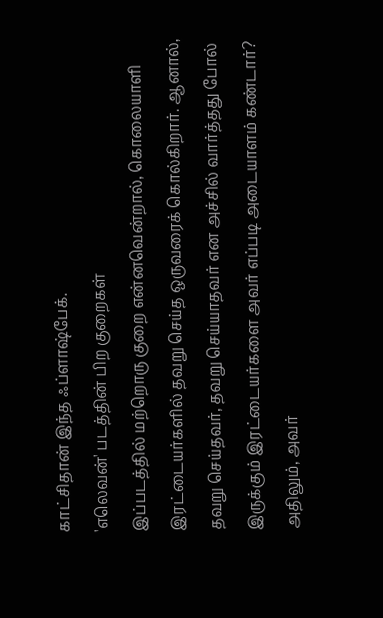காட்சிதான் இந்த ஃப்ளாஷ்பேக்.
'எலெவன்' படத்தின் பிற குறைகள்
இப்படத்தில் மற்றொரு குறை என்னவென்றால், கொலையாளி இரட்டையர்களில் தவறு செய்த ஒருவரைக் கொல்கிறார். ஆனால், தவறு செய்தவர், தவறு செய்யாதவர் என அச்சில் வார்த்தது போல் இருக்கும் இரட்டையர்களை அவர் எப்படி அடையாளம் கண்டார்? அதிலும், அவர்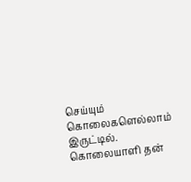செய்யும் கொலைகளெல்லாம் இருட்டில்.
கொலையாளி தன்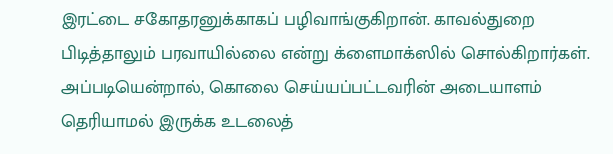இரட்டை சகோதரனுக்காகப் பழிவாங்குகிறான். காவல்துறை பிடித்தாலும் பரவாயில்லை என்று க்ளைமாக்ஸில் சொல்கிறார்கள். அப்படியென்றால், கொலை செய்யப்பட்டவரின் அடையாளம் தெரியாமல் இருக்க உடலைத்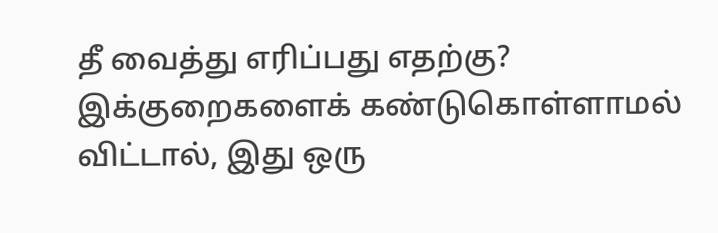தீ வைத்து எரிப்பது எதற்கு?
இக்குறைகளைக் கண்டுகொள்ளாமல் விட்டால், இது ஒரு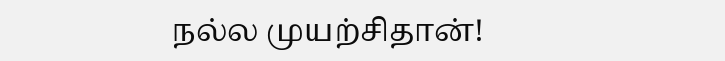நல்ல முயற்சிதான்!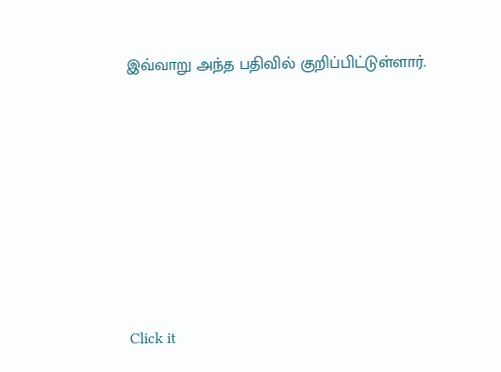இவ்வாறு அந்த பதிவில் குறிப்பிட்டுள்ளார்.












Click it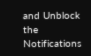and Unblock the Notifications